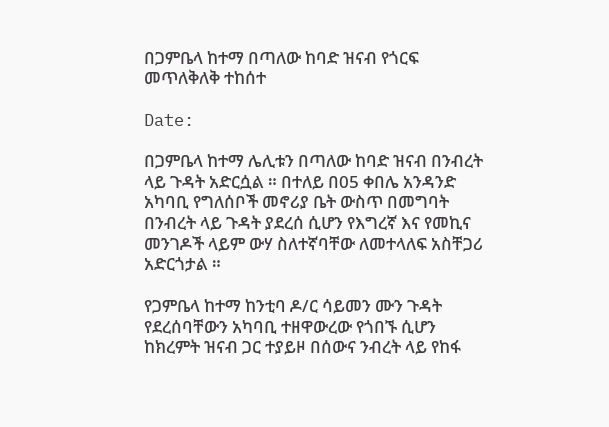በጋምቤላ ከተማ በጣለው ከባድ ዝናብ የጎርፍ መጥለቅለቅ ተከሰተ

Date:

በጋምቤላ ከተማ ሌሊቱን በጣለው ከባድ ዝናብ በንብረት ላይ ጉዳት አድርሷል ። በተለይ በ05 ቀበሌ አንዳንድ አካባቢ የግለሰቦች መኖሪያ ቤት ውስጥ በመግባት በንብረት ላይ ጉዳት ያደረሰ ሲሆን የእግረኛ እና የመኪና መንገዶች ላይም ውሃ ስለተኛባቸው ለመተላለፍ አስቸጋሪ አድርጎታል ።

የጋምቤላ ከተማ ከንቲባ ዶ/ር ሳይመን ሙን ጉዳት የደረሰባቸውን አካባቢ ተዘዋውረው የጎበኙ ሲሆን ከክረምት ዝናብ ጋር ተያይዞ በሰውና ንብረት ላይ የከፋ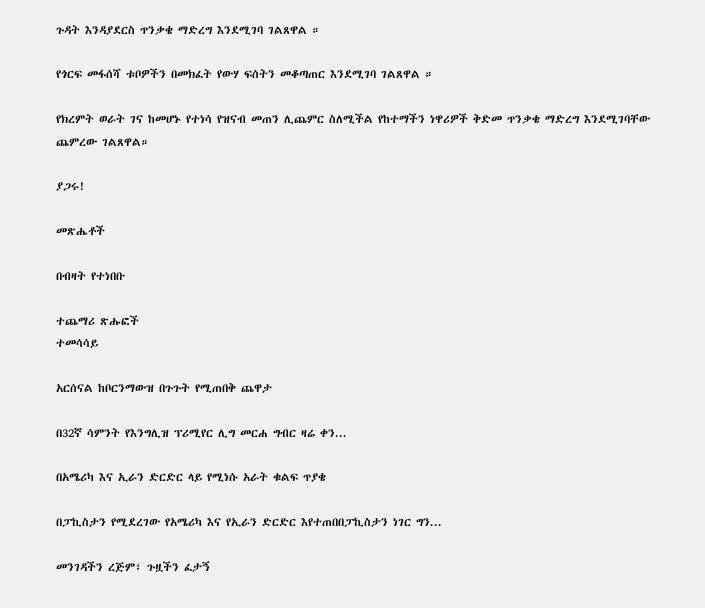ጉዳት እንዳያደርስ ጥንቃቄ ማድረግ እንደሚገባ ገልጸዋል ።

የጎርፍ መፋሰሻ ቱቦዎችን በመክፈት የውሃ ፍሰትን መቆጣጠር እንደሚገባ ገልጸዋል ።

የክረምት ወራት ገና ከመሆኑ የተነሳ የዝናብ መጠን ሊጨምር ስለሚችል የከተማችን ነዋሪዎች ቅድመ ጥንቃቄ ማድረግ እንደሚገባቸው ጨምረው ገልጸዋል።

ያጋሩ!

መጽሔቶች

በብዛት የተነበቡ

ተጨማሪ ጽሑፎች
ተመሳሳይ

አርሰናል ከቦርንማውዝ በጉጉት የሚጠበቅ ጨዋታ

በ32ኛ ሳምንት የእንግሊዝ ፕሪሚየር ሊግ መርሐ ግብር ዛሬ ቀን...

በአሜሪካ እና ኢራን ድርድር ላይ የሚነሱ አራት ቁልፍ ጥያቄ

በፓኪስታን የሚደረገው የአሜሪካ እና የኢራን ድርድር እየተጠበበፓኪስታን ነገር ግን...

መንገዳችን ረጅም፣ ጉዟችን ፈታኝ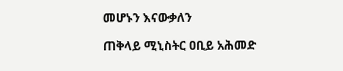መሆኑን እናውቃለን

ጠቅላይ ሚኒስትር ዐቢይ አሕመድ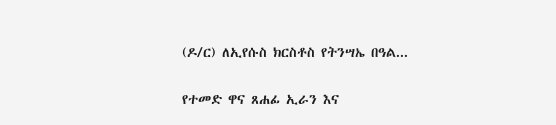(ዶ/ር) ለኢየሱስ ክርስቶስ የትንሣኤ በዓል...

የተመድ ዋና ጸሐፊ ኢራን እና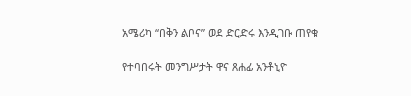አሜሪካ “በቅን ልቦና” ወደ ድርድሩ እንዲገቡ ጠየቁ

የተባበሩት መንግሥታት ዋና ጸሐፊ አንቶኒዮ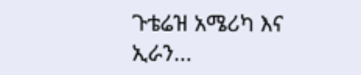ጉቴሬዝ አሜሪካ እና ኢራን...